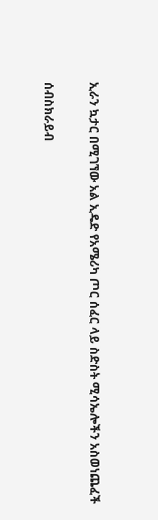ኢራን ኳታር በሚገኘው አል ኢዴድ የአሜሪካ ጦር ሰፈር ላይ ስድስት ሚሳኤሎችን አስወነጨፈች

ሰብስክራይብ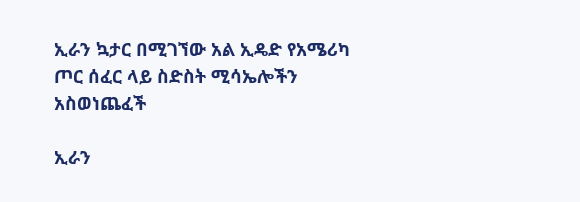ኢራን ኳታር በሚገኘው አል ኢዴድ የአሜሪካ ጦር ሰፈር ላይ ስድስት ሚሳኤሎችን አስወነጨፈች

ኢራን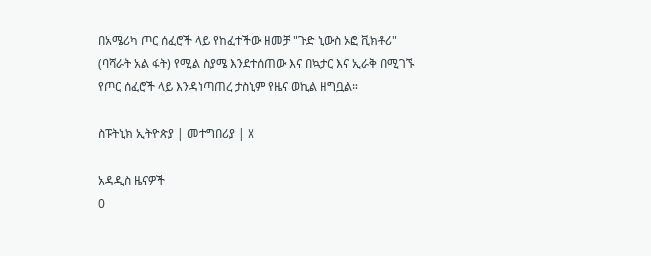በአሜሪካ ጦር ሰፈሮች ላይ የከፈተችው ዘመቻ "ጉድ ኒውስ ኦፎ ቪክቶሪ" (ባሻራት አል ፋት) የሚል ስያሜ እንደተሰጠው እና በኳታር እና ኢራቅ በሚገኙ የጦር ሰፈሮች ላይ እንዳነጣጠረ ታስኒም የዜና ወኪል ዘግቧል።

ስፑትኒክ ኢትዮጵያ | መተግበሪያ | X

አዳዲስ ዜናዎች
0